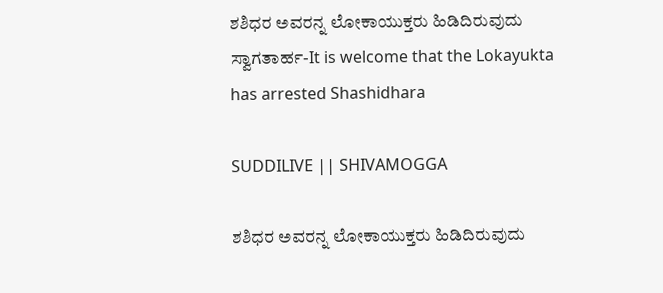ಶಶಿಧರ ಅವರನ್ನ ಲೋಕಾಯುಕ್ತರು ಹಿಡಿದಿರುವುದು ಸ್ವಾಗತಾರ್ಹ-It is welcome that the Lokayukta has arrested Shashidhara

SUDDILIVE || SHIVAMOGGA

ಶಶಿಧರ ಅವರನ್ನ ಲೋಕಾಯುಕ್ತರು ಹಿಡಿದಿರುವುದು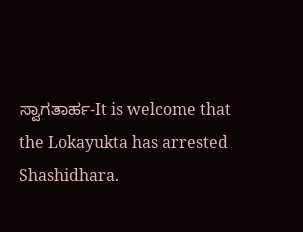ಸ್ವಾಗತಾರ್ಹ-It is welcome that the Lokayukta has arrested Shashidhara.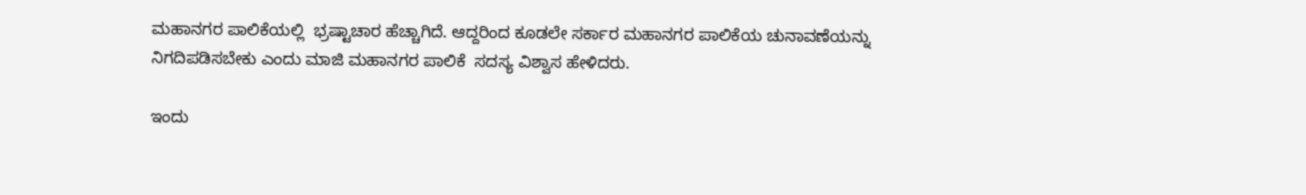ಮಹಾನಗರ ಪಾಲಿಕೆಯಲ್ಲಿ  ಭ್ರಷ್ಟಾಚಾರ ಹೆಚ್ಚಾಗಿದೆ. ಆದ್ದರಿಂದ ಕೂಡಲೇ ಸರ್ಕಾರ ಮಹಾನಗರ ಪಾಲಿಕೆಯ ಚುನಾವಣೆಯನ್ನು ನಿಗದಿಪಡಿಸಬೇಕು ಎಂದು ಮಾಜಿ ಮಹಾನಗರ ಪಾಲಿಕೆ  ಸದಸ್ಯ ವಿಶ್ವಾಸ ಹೇಳಿದರು.

ಇಂದು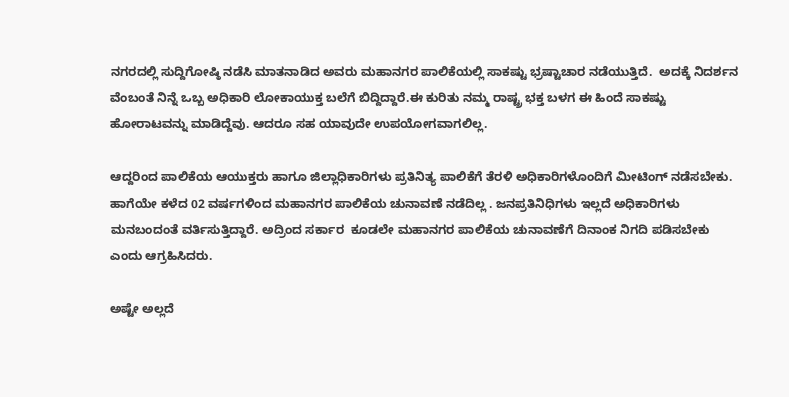ನಗರದಲ್ಲಿ ಸುದ್ದಿಗೋಷ್ಠಿ ನಡೆಸಿ ಮಾತನಾಡಿದ ಅವರು ಮಹಾನಗರ ಪಾಲಿಕೆಯಲ್ಲಿ ಸಾಕಷ್ಟು ಭ್ರಷ್ಟಾಚಾರ ನಡೆಯುತ್ತಿದೆ.  ಅದಕ್ಕೆ ನಿದರ್ಶನ ವೆಂಬಂತೆ ನಿನ್ನೆ ಒಬ್ಬ ಅಧಿಕಾರಿ ಲೋಕಾಯುಕ್ತ ಬಲೆಗೆ ಬಿದ್ದಿದ್ದಾರೆ.ಈ ಕುರಿತು ನಮ್ಮ ರಾಷ್ಟ್ರ ಭಕ್ತ ಬಳಗ ಈ ಹಿಂದೆ ಸಾಕಷ್ಟು ಹೋರಾಟವನ್ನು ಮಾಡಿದ್ದೆವು. ಆದರೂ ಸಹ ಯಾವುದೇ ಉಪಯೋಗವಾಗಲಿಲ್ಲ.

ಆದ್ದರಿಂದ ಪಾಲಿಕೆಯ ಆಯುಕ್ತರು ಹಾಗೂ ಜಿಲ್ಲಾಧಿಕಾರಿಗಳು ಪ್ರತಿನಿತ್ಯ ಪಾಲಿಕೆಗೆ ತೆರಳಿ ಅಧಿಕಾರಿಗಳೊಂದಿಗೆ ಮೀಟಿಂಗ್ ನಡೆಸಬೇಕು. ಹಾಗೆಯೇ ಕಳೆದ 02 ವರ್ಷಗಳಿಂದ ಮಹಾನಗರ ಪಾಲಿಕೆಯ ಚುನಾವಣೆ ನಡೆದಿಲ್ಲ . ಜನಪ್ರತಿನಿಧಿಗಳು ಇಲ್ಲದೆ ಅಧಿಕಾರಿಗಳು ಮನಬಂದಂತೆ ವರ್ತಿಸುತ್ತಿದ್ದಾರೆ. ಅದ್ರಿಂದ ಸರ್ಕಾರ  ಕೂಡಲೇ ಮಹಾನಗರ ಪಾಲಿಕೆಯ ಚುನಾವಣೆಗೆ ದಿನಾಂಕ ನಿಗದಿ ಪಡಿಸಬೇಕು ಎಂದು ಆಗ್ರಹಿಸಿದರು.

ಅಷ್ಟೇ ಅಲ್ಲದೆ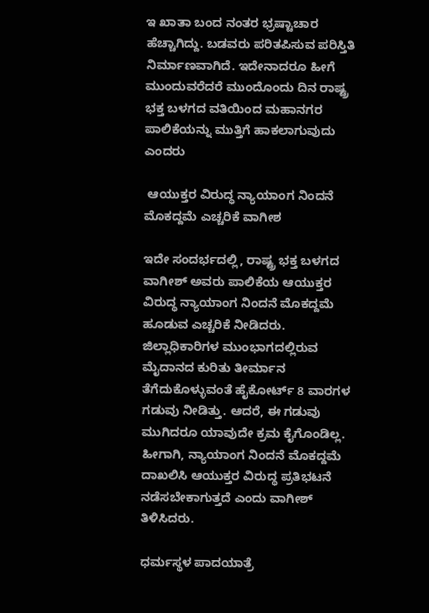ಇ ಖಾತಾ ಬಂದ ನಂತರ ಭ್ರಷ್ಟಾಚಾರ ಹೆಚ್ಚಾಗಿದ್ದು. ಬಡವರು ಪರಿತಪಿಸುವ ಪರಿಸ್ತಿತಿ ನಿರ್ಮಾಣವಾಗಿದೆ. ಇದೇನಾದರೂ ಹೀಗೆ ಮುಂದುವರೆದರೆ ಮುಂದೊಂದು ದಿನ ರಾಷ್ಟ್ರ ಭಕ್ತ ಬಳಗದ ವತಿಯಿಂದ ಮಹಾನಗರ ಪಾಲಿಕೆಯನ್ನು ಮುತ್ತಿಗೆ ಹಾಕಲಾಗುವುದು ಎಂದರು

 ಆಯುಕ್ತರ ವಿರುದ್ಧ ನ್ಯಾಯಾಂಗ ನಿಂದನೆ ಮೊಕದ್ದಮೆ ಎಚ್ಚರಿಕೆ ವಾಗೀಶ

ಇದೇ ಸಂದರ್ಭದಲ್ಲಿ, ರಾಷ್ಟ್ರ ಭಕ್ತ ಬಳಗದ ವಾಗೀಶ್ ಅವರು ಪಾಲಿಕೆಯ ಆಯುಕ್ತರ ವಿರುದ್ಧ ನ್ಯಾಯಾಂಗ ನಿಂದನೆ ಮೊಕದ್ದಮೆ ಹೂಡುವ ಎಚ್ಚರಿಕೆ ನೀಡಿದರು. ಜಿಲ್ಲಾಧಿಕಾರಿಗಳ ಮುಂಭಾಗದಲ್ಲಿರುವ ಮೈದಾನದ ಕುರಿತು ತೀರ್ಮಾನ ತೆಗೆದುಕೊಳ್ಳುವಂತೆ ಹೈಕೋರ್ಟ್ 8 ವಾರಗಳ ಗಡುವು ನೀಡಿತ್ತು. ಆದರೆ, ಈ ಗಡುವು ಮುಗಿದರೂ ಯಾವುದೇ ಕ್ರಮ ಕೈಗೊಂಡಿಲ್ಲ. ಹೀಗಾಗಿ, ನ್ಯಾಯಾಂಗ ನಿಂದನೆ ಮೊಕದ್ದಮೆ ದಾಖಲಿಸಿ ಆಯುಕ್ತರ ವಿರುದ್ಧ ಪ್ರತಿಭಟನೆ ನಡೆಸಬೇಕಾಗುತ್ತದೆ ಎಂದು ವಾಗೀಶ್ ತಿಳಿಸಿದರು.

ಧರ್ಮಸ್ಥಳ ಪಾದಯಾತ್ರೆ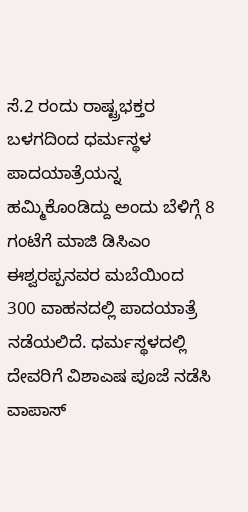ಸೆ.2 ರಂದು ರಾಷ್ಟ್ರಭಕ್ತರ ಬಳಗದಿಂದ ಧರ್ಮಸ್ಥಳ ಪಾದಯಾತ್ರೆಯನ್ನ ಹಮ್ಮಿಕೊಂಡಿದ್ದು ಅಂದು ಬೆಳಿಗ್ಗೆ 8 ಗಂಟೆಗೆ ಮಾಜಿ ಡಿಸಿಎಂ ಈಶ್ವರಪ್ಪನವರ ಮಬೆಯಿಂದ 300 ವಾಹನದಲ್ಲಿ ಪಾದಯಾತ್ರೆ ನಡೆಯಲಿದೆ. ಧರ್ಮಸ್ಥಳದಲ್ಲಿ ದೇವರಿಗೆ ವಿಶಾಎಷ ಪೂಜೆ ನಡೆಸಿ ವಾಪಾಸ್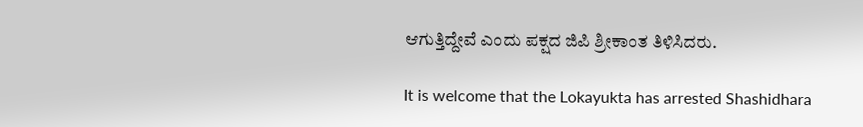ಆಗುತ್ತಿದ್ದೇವೆ ಎಂದು ಪಕ್ಷದ ಜಿಪಿ ಶ್ರೀಕಾಂತ ತಿಳಿಸಿದರು.

It is welcome that the Lokayukta has arrested Shashidhara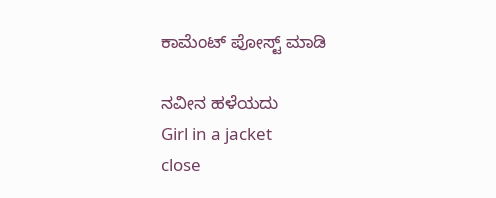ಕಾಮೆಂಟ್‌‌ ಪೋಸ್ಟ್‌ ಮಾಡಿ

ನವೀನ ಹಳೆಯದು
Girl in a jacket
close